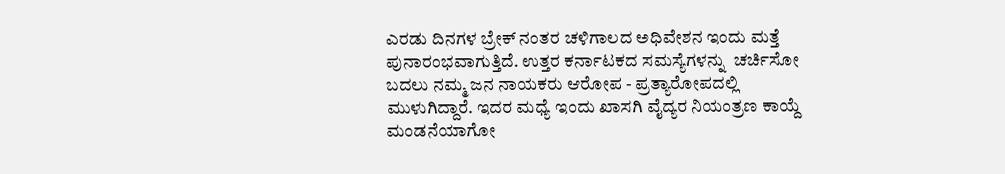ಎರಡು ದಿನಗಳ ಬ್ರೇಕ್ ನಂತರ ಚಳಿಗಾಲದ ಅಧಿವೇಶನ ಇಂದು ಮತ್ತೆ ಪುನಾರಂಭವಾಗುತ್ತಿದೆ. ಉತ್ತರ ಕರ್ನಾಟಕದ ಸಮಸ್ಯೆಗಳನ್ನು  ಚರ್ಚಿಸೋ ಬದಲು ನಮ್ಮ ಜನ ನಾಯಕರು ಆರೋಪ - ಪ್ರತ್ಯಾರೋಪದಲ್ಲಿ ಮುಳುಗಿದ್ದಾರೆ. ಇದರ ಮಧ್ಯೆ ಇಂದು ಖಾಸಗಿ ವೈದ್ಯರ ನಿಯಂತ್ರಣ ಕಾಯ್ದೆ ಮಂಡನೆಯಾಗೋ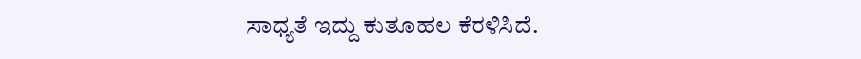ಸಾಧ್ಯತೆ ಇದ್ದು ಕುತೂಹಲ ಕೆರಳಿಸಿದೆ.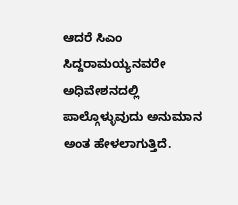ಆದರೆ ಸಿಎಂ ಸಿದ್ದರಾಮಯ್ಯನವರೇ ಅಧಿವೇಶನದಲ್ಲಿ ಪಾಲ್ಗೊಳ್ಳುವುದು ಅನುಮಾನ ಅಂತ ಹೇಳಲಾಗುತ್ತಿದೆ.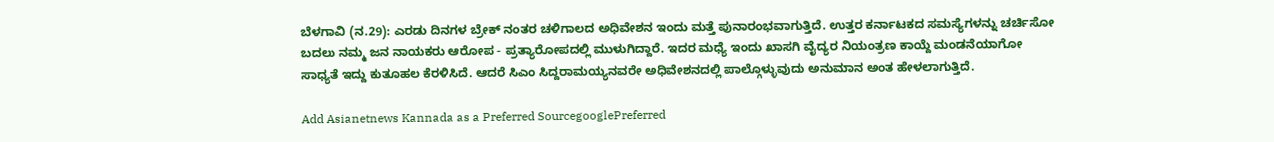ಬೆಳಗಾವಿ (ನ.29): ಎರಡು ದಿನಗಳ ಬ್ರೇಕ್ ನಂತರ ಚಳಿಗಾಲದ ಅಧಿವೇಶನ ಇಂದು ಮತ್ತೆ ಪುನಾರಂಭವಾಗುತ್ತಿದೆ. ಉತ್ತರ ಕರ್ನಾಟಕದ ಸಮಸ್ಯೆಗಳನ್ನು ಚರ್ಚಿಸೋ ಬದಲು ನಮ್ಮ ಜನ ನಾಯಕರು ಆರೋಪ - ಪ್ರತ್ಯಾರೋಪದಲ್ಲಿ ಮುಳುಗಿದ್ದಾರೆ. ಇದರ ಮಧ್ಯೆ ಇಂದು ಖಾಸಗಿ ವೈದ್ಯರ ನಿಯಂತ್ರಣ ಕಾಯ್ದೆ ಮಂಡನೆಯಾಗೋ ಸಾಧ್ಯತೆ ಇದ್ದು ಕುತೂಹಲ ಕೆರಳಿಸಿದೆ. ಆದರೆ ಸಿಎಂ ಸಿದ್ದರಾಮಯ್ಯನವರೇ ಅಧಿವೇಶನದಲ್ಲಿ ಪಾಲ್ಗೊಳ್ಳುವುದು ಅನುಮಾನ ಅಂತ ಹೇಳಲಾಗುತ್ತಿದೆ.

Add Asianetnews Kannada as a Preferred SourcegooglePreferred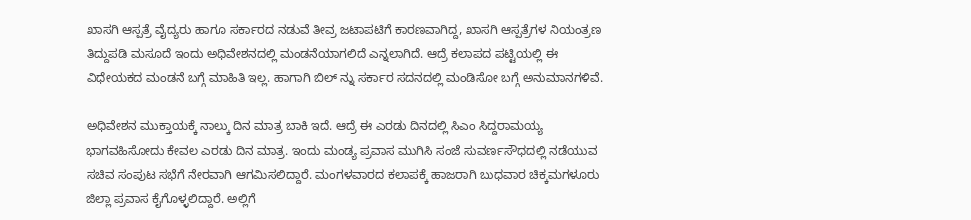ಖಾಸಗಿ ಆಸ್ಪತ್ರೆ ವೈದ್ಯರು ಹಾಗೂ ಸರ್ಕಾರದ ನಡುವೆ ತೀವ್ರ ಜಟಾಪಟಿಗೆ ಕಾರಣವಾಗಿದ್ದ, ಖಾಸಗಿ ಆಸ್ಪತ್ರೆಗಳ ನಿಯಂತ್ರಣ ತಿದ್ದುಪಡಿ ಮಸೂದೆ ಇಂದು ಅಧಿವೇಶನದಲ್ಲಿ ಮಂಡನೆಯಾಗಲಿದೆ ಎನ್ನಲಾಗಿದೆ. ಆದ್ರೆ ಕಲಾಪದ ಪಟ್ಟಿಯಲ್ಲಿ ಈ ವಿಧೇಯಕದ ಮಂಡನೆ ಬಗ್ಗೆ ಮಾಹಿತಿ ಇಲ್ಲ. ಹಾಗಾಗಿ ಬಿಲ್ ನ್ನು ಸರ್ಕಾರ ಸದನದಲ್ಲಿ ಮಂಡಿಸೋ ಬಗ್ಗೆ ಅನುಮಾನಗಳಿವೆ.

ಅಧಿವೇಶನ ಮುಕ್ತಾಯಕ್ಕೆ ನಾಲ್ಕು ದಿನ ಮಾತ್ರ ಬಾಕಿ ಇದೆ. ಆದ್ರೆ ಈ ಎರಡು ದಿನದಲ್ಲಿ ಸಿಎಂ ಸಿದ್ದರಾಮಯ್ಯ ಭಾಗವಹಿಸೋದು ಕೇವಲ ಎರಡು ದಿನ ಮಾತ್ರ. ಇಂದು ಮಂಡ್ಯ ಪ್ರವಾಸ ಮುಗಿಸಿ ಸಂಜೆ ಸುವರ್ಣಸೌಧದಲ್ಲಿ ನಡೆಯುವ ಸಚಿವ ಸಂಪುಟ ಸಭೆಗೆ ನೇರವಾಗಿ ಆಗಮಿಸಲಿದ್ದಾರೆ. ಮಂಗಳವಾರದ ಕಲಾಪಕ್ಕೆ ಹಾಜರಾಗಿ ಬುಧವಾರ ಚಿಕ್ಕಮಗಳೂರು ಜಿಲ್ಲಾ ಪ್ರವಾಸ ಕೈಗೊಳ್ಳಲಿದ್ದಾರೆ. ಅಲ್ಲಿಗೆ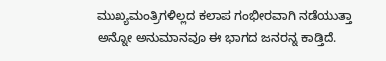ಮುಖ್ಯಮಂತ್ರಿಗಳಿಲ್ಲದ ಕಲಾಪ ಗಂಭೀರವಾಗಿ ನಡೆಯುತ್ತಾ ಅನ್ನೋ ಅನುಮಾನವೂ ಈ ಭಾಗದ ಜನರನ್ನ ಕಾಡ್ತಿದೆ.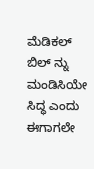ಮೆಡಿಕಲ್ ಬಿಲ್ ನ್ನು ಮಂಡಿಸಿಯೇ ಸಿದ್ಧ ಎಂದು ಈಗಾಗಲೇ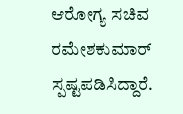ಆರೋಗ್ಯ ಸಚಿವ ರಮೇಶಕುಮಾರ್ ಸ್ಪಷ್ಟಪಡಿಸಿದ್ದಾರೆ.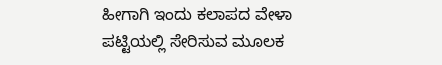ಹೀಗಾಗಿ ಇಂದು ಕಲಾಪದ ವೇಳಾ ಪಟ್ಟಿಯಲ್ಲಿ ಸೇರಿಸುವ ಮೂಲಕ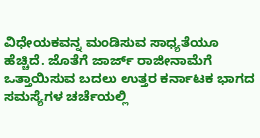ವಿಧೇಯಕವನ್ನ ಮಂಡಿಸುವ ಸಾಧ್ಯತೆಯೂ ಹೆಚ್ಚಿದೆ. ಜೊತೆಗೆ ಜಾರ್ಜ್ ರಾಜೀನಾಮೆಗೆ ಒತ್ತಾಯಿಸುವ ಬದಲು ಉತ್ತರ ಕರ್ನಾಟಕ ಭಾಗದ ಸಮಸ್ಯೆಗಳ ಚರ್ಚೆಯಲ್ಲಿ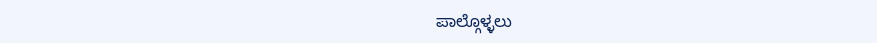ಪಾಲ್ಗೊಳ್ಳಲು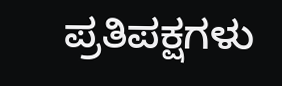ಪ್ರತಿಪಕ್ಷಗಳು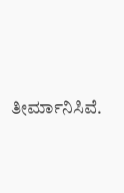ತೀರ್ಮಾನಿಸಿವೆ.